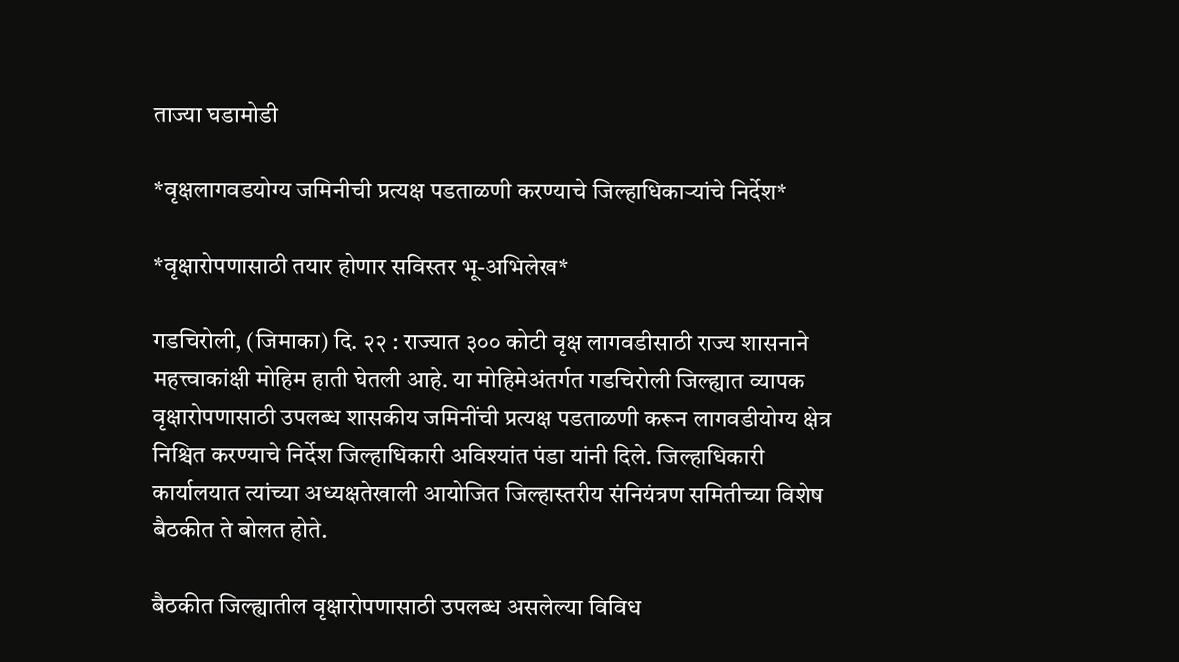ताज्या घडामोडी

*वृक्षलागवडयोग्य जमिनीची प्रत्यक्ष पडताळणी करण्याचे जिल्हाधिकाऱ्यांचे निर्देश*

*वृक्षारोपणासाठी तयार होणार सविस्तर भू-अभिलेख*

गडचिरोली, (जिमाका) दि. २२ : राज्यात ३०० कोटी वृक्ष लागवडीसाठी राज्य शासनाने महत्त्वाकांक्षी मोहिम हाती घेतली आहे. या मोहिमेअंतर्गत गडचिरोली जिल्ह्यात व्यापक वृक्षारोपणासाठी उपलब्ध शासकीय जमिनींची प्रत्यक्ष पडताळणी करून लागवडीयोग्य क्षेत्र निश्चित करण्याचे निर्देश जिल्हाधिकारी अविश्यांत पंडा यांनी दिले. जिल्हाधिकारी कार्यालयात त्यांच्या अध्यक्षतेखाली आयोजित जिल्हास्तरीय संनियंत्रण समितीच्या विशेष बैठकीत ते बोलत होते.

बैठकीत जिल्ह्यातील वृक्षारोपणासाठी उपलब्ध असलेल्या विविध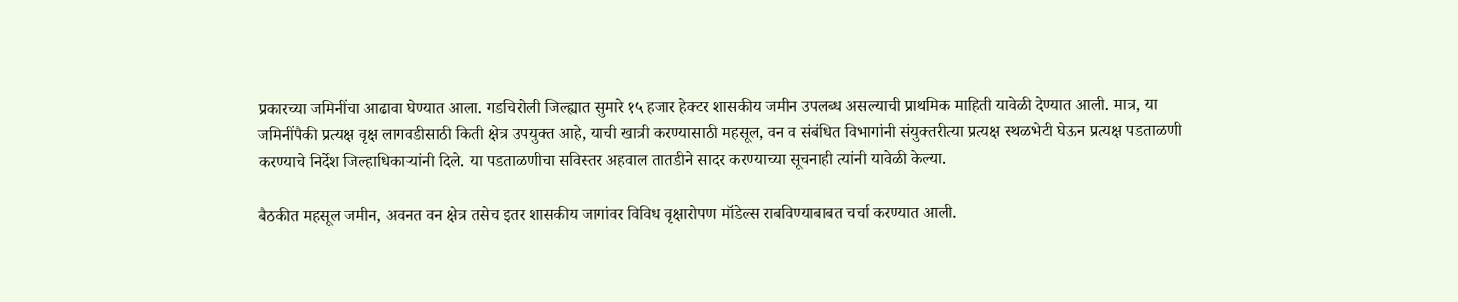प्रकारच्या जमिनींचा आढावा घेण्यात आला. गडचिरोली जिल्ह्यात सुमारे १५ हजार हेक्टर शासकीय जमीन उपलब्ध असल्याची प्राथमिक माहिती यावेळी देण्यात आली. मात्र, या जमिनींपैकी प्रत्यक्ष वृक्ष लागवडीसाठी किती क्षेत्र उपयुक्त आहे, याची खात्री करण्यासाठी महसूल, वन व संबंधित विभागांनी संयुक्तरीत्या प्रत्यक्ष स्थळभेटी घेऊन प्रत्यक्ष पडताळणी करण्याचे निर्देश जिल्हाधिकाऱ्यांनी दिले. या पडताळणीचा सविस्तर अहवाल तातडीने सादर करण्याच्या सूचनाही त्यांनी यावेळी केल्या.

बैठकीत महसूल जमीन, अवनत वन क्षेत्र तसेच इतर शासकीय जागांवर विविध वृक्षारोपण मॉडेल्स राबविण्याबाबत चर्चा करण्यात आली.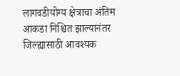लागवडीयोग्य क्षेत्राचा अंतिम आकडा निश्चित झाल्यानंतर जिल्ह्यासाठी आवश्यक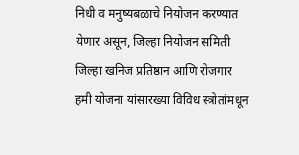निधी व मनुष्यबळाचे नियोजन करण्यात येणार असून, जिल्हा नियोजन समिती जिल्हा खनिज प्रतिष्ठान आणि रोजगार हमी योजना यांसारख्या विविध स्त्रोतांमधून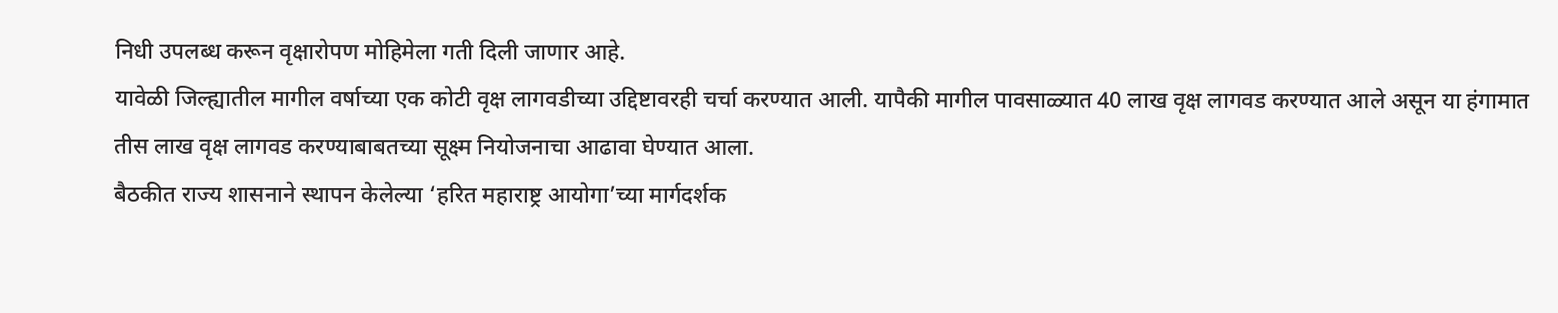निधी उपलब्ध करून वृक्षारोपण मोहिमेला गती दिली जाणार आहे.
यावेळी जिल्ह्यातील मागील वर्षाच्या एक कोटी वृक्ष लागवडीच्या उद्दिष्टावरही चर्चा करण्यात आली. यापैकी मागील पावसाळ्यात 40 लाख वृक्ष लागवड करण्यात आले असून या हंगामात तीस लाख वृक्ष लागवड करण्याबाबतच्या सूक्ष्म नियोजनाचा आढावा घेण्यात आला.
बैठकीत राज्य शासनाने स्थापन केलेल्या ‘हरित महाराष्ट्र आयोगा’च्या मार्गदर्शक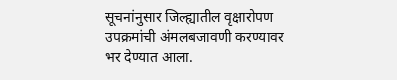सूचनांनुसार जिल्ह्यातील वृक्षारोपण उपक्रमांची अंमलबजावणी करण्यावर भर देण्यात आला.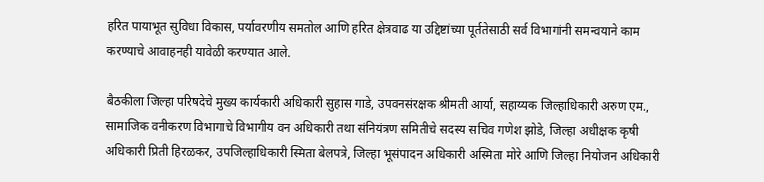हरित पायाभूत सुविधा विकास, पर्यावरणीय समतोल आणि हरित क्षेत्रवाढ या उद्दिष्टांच्या पूर्ततेसाठी सर्व विभागांनी समन्वयाने काम करण्याचे आवाहनही यावेळी करण्यात आले.

बैठकीला जिल्हा परिषदेचे मुख्य कार्यकारी अधिकारी सुहास गाडे, उपवनसंरक्षक श्रीमती आर्या, सहाय्यक जिल्हाधिकारी अरुण एम., सामाजिक वनीकरण विभागाचे विभागीय वन अधिकारी तथा संनियंत्रण समितीचे सदस्य सचिव गणेश झोडे, जिल्हा अधीक्षक कृषी अधिकारी प्रिती हिरळकर, उपजिल्हाधिकारी स्मिता बेलपत्रे, जिल्हा भूसंपादन अधिकारी अस्मिता मोरे आणि जिल्हा नियोजन अधिकारी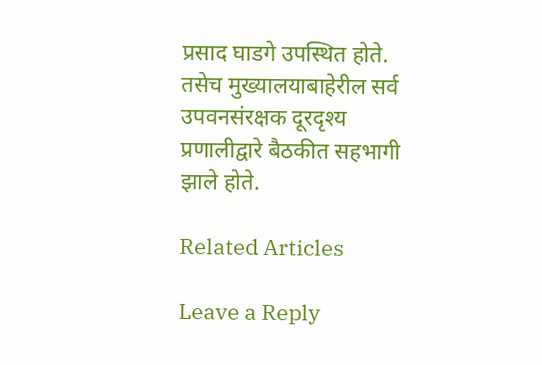प्रसाद घाडगे उपस्थित होते. तसेच मुख्यालयाबाहेरील सर्व उपवनसंरक्षक दूरदृश्य प्रणालीद्वारे बैठकीत सहभागी झाले होते.

Related Articles

Leave a Reply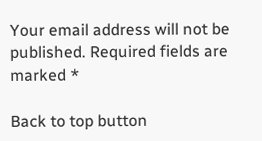Your email address will not be published. Required fields are marked *

Back to top button